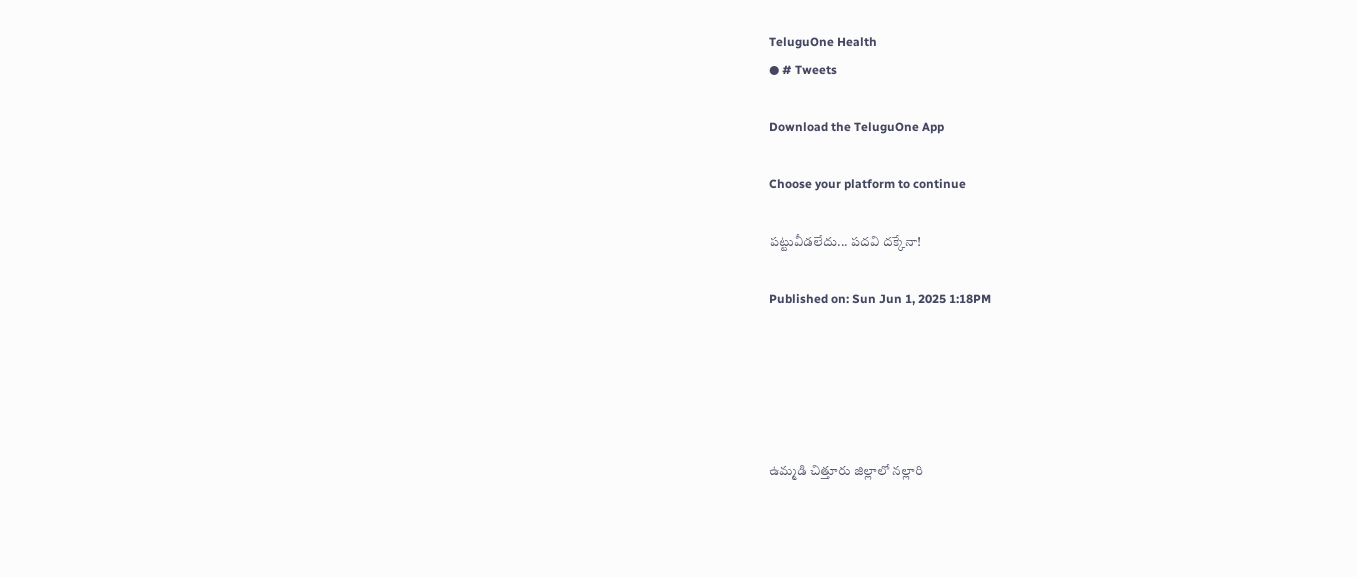TeluguOne Health
● # Tweets

Download the TeluguOne App

Choose your platform to continue

పట్టువీడలేదు... పదవి దక్కేనా!

Published on: Sun Jun 1, 2025 1:18PM





ఉమ్మడి చిత్తూరు జిల్లాలో నల్లారి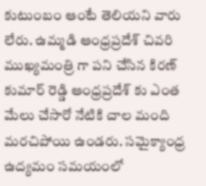కుటుంబం ఆంటే తెలియని వారు లేరు. ఉమ్మడి ఆంధ్రప్రదేశ్ చివరి ముఖ్యమంత్రి గా పని చేసిన కిరణ్ కుమార్ రెడ్డి ఆంధ్రప్రదేశ్ కు ఎంత మేలు చేసారో నేటికి చాల మంది మరచిపోయి ఉండరు. సమైక్యాంధ్ర ఉద్యమం సమయంలో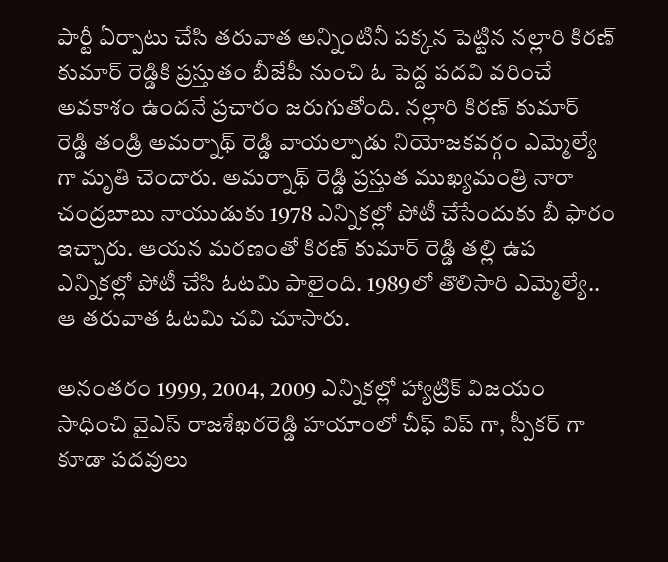పార్టీ ఏర్పాటు చేసి తరువాత అన్నింటినీ పక్కన పెట్టిన నల్లారి కిరణ్ కుమార్ రెడ్డికి ప్రస్తుతం బీజేపీ నుంచి ఓ పెద్ద పదవి వరించే అవకాశం ఉందనే ప్రచారం జరుగుతోంది. నల్లారి కిరణ్ కుమార్ రెడ్డి తండ్రి అమర్నాథ్ రెడ్డి వాయల్పాడు నియోజకవర్గం ఎమ్మెల్యే గా మృతి చెందారు. అమర్నాథ్ రెడ్డి ప్రస్తుత ముఖ్యమంత్రి నారా చంద్రబాబు నాయుడుకు 1978 ఎన్నికల్లో పోటీ చేసేందుకు బీ ఫారం ఇచ్చారు. ఆయన మరణంతో కిరణ్ కుమార్ రెడ్డి తల్లి ఉప ఎన్నికల్లో పోటీ చేసి ఓటమి పాలైంది. 1989లో తొలిసారి ఎమ్మెల్యే.. ఆ తరువాత ఓటమి చవి చూసారు.

అనంతరం 1999, 2004, 2009 ఎన్నికల్లో హ్యాట్రిక్ విజయం సాధించి వైఎస్ రాజశేఖరరెడ్డి హయాంలో చీఫ్ విప్ గా, స్పీకర్ గా కూడా పదవులు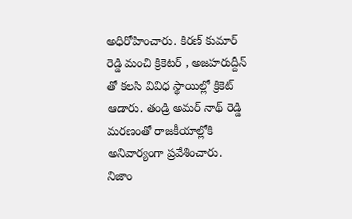అధిరోహించారు. కిరణ్ కుమార్ రెడ్డి మంచి క్రికెటర్ , అజహరుద్దీన్ తో కలసి వివిధ స్థాయిల్లో క్రికెట్ ఆడారు. తండ్రి అమర్ నాథ్ రెడ్డి మరణంతో రాజకీయాల్లోకి అనివార్యంగా ప్రవేశించారు. నిజాం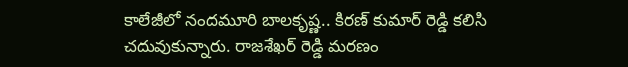కాలేజీలో నందమూరి బాలకృష్ణ.. కిరణ్ కుమార్ రెడ్డి కలిసి చదువుకున్నారు. రాజశేఖర్ రెడ్డి మరణం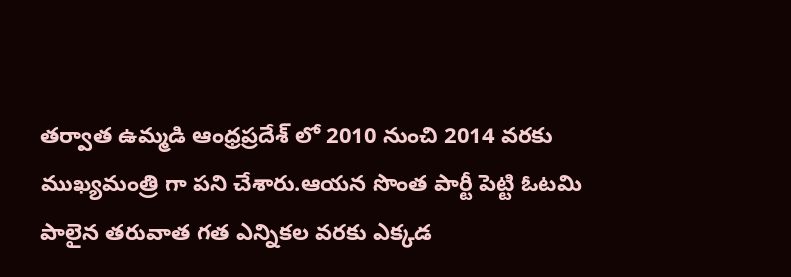తర్వాత ఉమ్మడి ఆంధ్రప్రదేశ్ లో 2010 నుంచి 2014 వరకు ముఖ్యమంత్రి గా పని చేశారు.ఆయన సొంత పార్టీ పెట్టి ఓటమి పాలైన తరువాత గత ఎన్నికల వరకు ఎక్కడ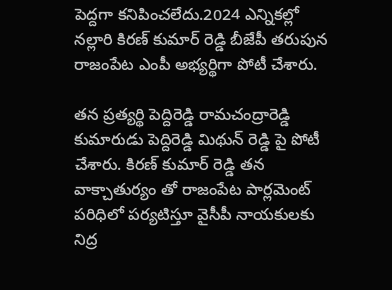పెద్దగా కనిపించలేదు.2024 ఎన్నికల్లో నల్లారి కిరణ్ కుమార్ రెడ్డి బీజేపీ తరుపున రాజంపేట ఎంపీ అభ్యర్థిగా పోటీ చేశారు.

తన ప్రత్యర్థి పెద్దిరెడ్డి రామచంద్రారెడ్డి కుమారుడు పెద్దిరెడ్డి మిథున్ రెడ్డి పై పోటీ చేశారు. కిరణ్ కుమార్ రెడ్డి తన వాక్చాతుర్యం తో రాజంపేట పార్లమెంట్ పరిధిలో పర్యటిస్తూ వైసీపీ నాయకులకు నిద్ర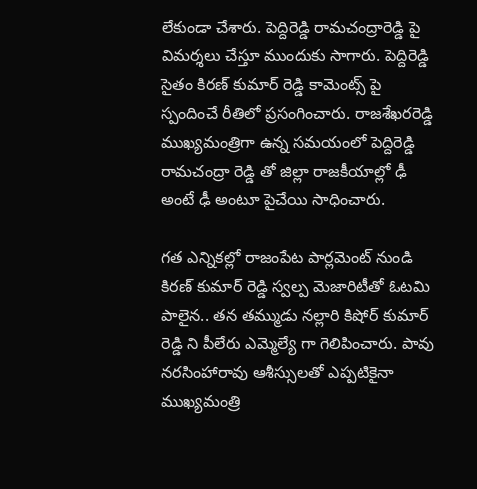లేకుండా చేశారు. పెద్దిరెడ్డి రామచంద్రారెడ్డి పై విమర్శలు చేస్తూ ముందుకు సాగారు. పెద్దిరెడ్డి సైతం కిరణ్ కుమార్ రెడ్డి కామెంట్స్ పై స్పందించే రీతిలో ప్రసంగించారు. రాజశేఖరరెడ్డి ముఖ్యమంత్రిగా ఉన్న సమయంలో పెద్దిరెడ్డి రామచంద్రా రెడ్డి తో జిల్లా రాజకీయాల్లో ఢీ అంటే ఢీ అంటూ పైచేయి సాధించారు.

గత ఎన్నికల్లో రాజంపేట పార్లమెంట్ నుండి కిరణ్ కుమార్ రెడ్డి స్వల్ప మెజారిటీతో ఓటమి పాలైన.. తన తమ్ముడు నల్లారి కిషోర్ కుమార్ రెడ్డి ని పీలేరు ఎమ్మెల్యే గా గెలిపించారు. పావు నరసింహారావు ఆశీస్సులతో ఎప్పటికైనా ముఖ్యమంత్రి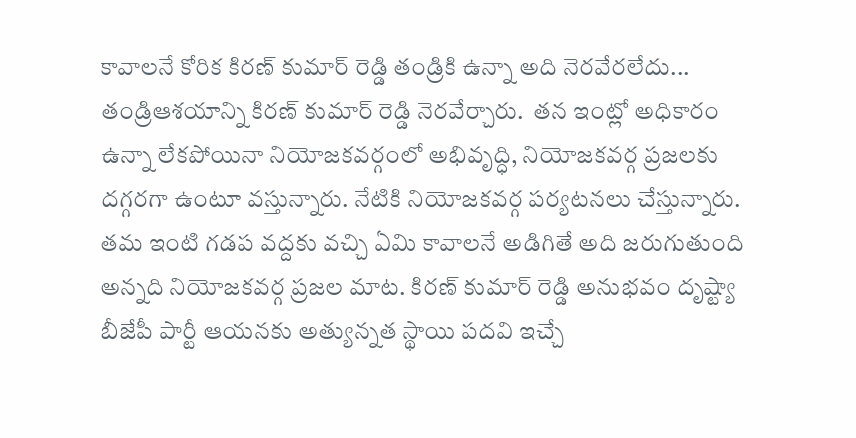కావాలనే కోరిక కిరణ్ కుమార్ రెడ్డి తండ్రికి ఉన్నా అది నెరవేరలేదు... తండ్రిఆశయాన్ని కిరణ్ కుమార్ రెడ్డి నెరవేర్చారు.  తన ఇంట్లో అధికారం ఉన్నా లేకపోయినా నియోజకవర్గంలో అభివృద్ధి, నియోజకవర్గ ప్రజలకు దగ్గరగా ఉంటూ వస్తున్నారు. నేటికి నియోజకవర్గ పర్యటనలు చేస్తున్నారు. తమ ఇంటి గడప వద్దకు వచ్చి ఏమి కావాలనే అడిగితే అది జరుగుతుంది అన్నది నియోజకవర్గ ప్రజల మాట. కిరణ్ కుమార్ రెడ్డి అనుభవం దృష్ట్యా బీజేపీ పార్టీ ఆయనకు అత్యున్నత స్థాయి పదవి ఇచ్చే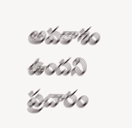అవకాశం ఉందని ప్రచారం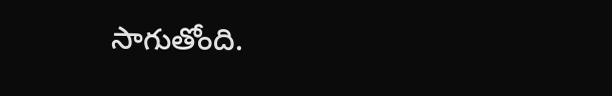సాగుతోంది.